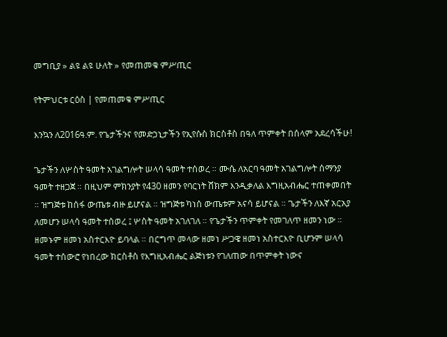መግቢያ » ልዩ ልዩ ሁለት » የመጠመቁ ምሥጢር

የትምህርቱ ርዕስ | የመጠመቁ ምሥጢር

እንኳን ለ2016ዓ.ም. የጌታችንና የመድኃኒታችን የኢየሱስ ክርስቶስ በዓለ ጥምቀት በሰላም አደረሳችሁ!

ጌታችን ለሦስት ዓመት አገልግሎት ሠላሳ ዓመት ተሰወረ ። ሙሴ ለአርባ ዓመት አገልግሎት ሰማንያ ዓመት ተዘጋጀ ። በዚህም ምክንያት የ430 ዘመን የባርነት ሸክም እንዲቃለል እግዚአብሔር ተጠቀመበት ። ዝግጅቱ ከሰፋ ውጤቱ ብዙ ይሆናል ። ዝግጅቱ ካነሰ ውጤቱም አናሳ ይሆናል ። ጌታችን ለእኛ አርአያ ለመሆን ሠላሳ ዓመት ተሰወረ ፤ ሦስት ዓመት አገለገለ ። የጌታችን ጥምቀት የመገለጥ ዘመን ነው ። ዘመኑም ዘመነ አስተርእዮ ይባላል ። በርግጥ መላው ዘመነ ሥጋዌ ዘመነ አስተርእዮ ቢሆንም ሠላሳ ዓመት ተሰውሮ የነበረው ክርስቶስ የእግዚአብሔር ልጅነቱን የገለጠው በጥምቀት ነውና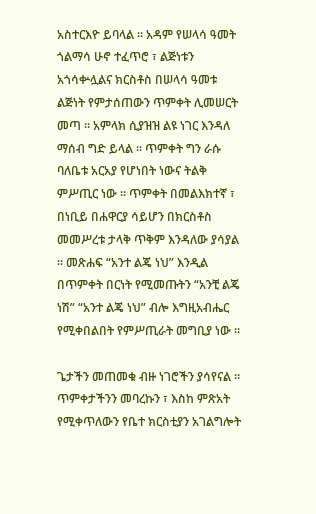አስተርእዮ ይባላል ። አዳም የሠላሳ ዓመት ጎልማሳ ሁኖ ተፈጥሮ ፣ ልጅነቱን አጎሳቍሏልና ክርስቶስ በሠላሳ ዓመቱ ልጅነት የምታሰጠውን ጥምቀት ሊመሠርት መጣ ። አምላክ ሲያዝዝ ልዩ ነገር እንዳለ ማሰብ ግድ ይላል ። ጥምቀት ግን ራሱ ባለቤቱ አርአያ የሆነበት ነውና ትልቅ ምሥጢር ነው ። ጥምቀት በመልእክተኛ ፣ በነቢይ በሐዋርያ ሳይሆን በክርስቶስ መመሥረቱ ታላቅ ጥቅም እንዳለው ያሳያል ። መጽሐፍ “አንተ ልጄ ነህ” እንዲል በጥምቀት በርነት የሚመጡትን “አንቺ ልጄ ነሽ” “አንተ ልጄ ነህ” ብሎ እግዚአብሔር የሚቀበልበት የምሥጢራት መግቢያ ነው ።

ጌታችን መጠመቁ ብዙ ነገሮችን ያሳየናል ። ጥምቀታችንን መባረኩን ፣ እስከ ምጽአት የሚቀጥለውን የቤተ ክርስቲያን አገልግሎት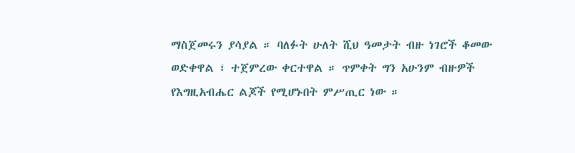ማስጀመሩን ያሳያል ። ባለፉት ሁለት ሺህ ዓመታት ብዙ ነገሮች ቆመው ወድቀዋል ፣ ተጀምረው ቀርተዋል ። ጥምቀት ግን አሁንም ብዙዎች የእግዚአብሔር ልጆች የሚሆኑበት ምሥጢር ነው ።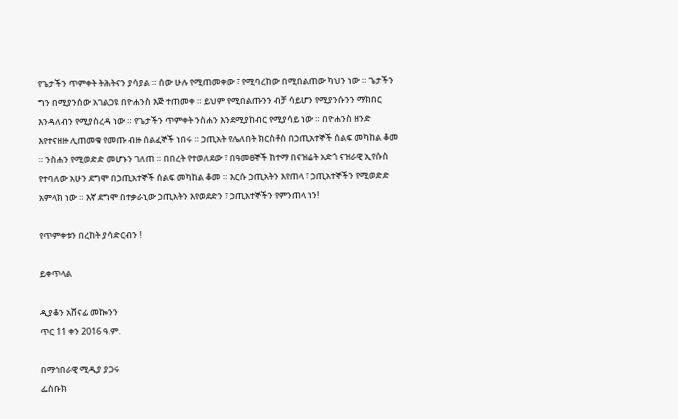የጌታችን ጥምቀት ትሕትናን ያሳያል ። ሰው ሁሉ የሚጠመቀው ፣ የሚባረከው በሚበልጠው ካህን ነው ። ጌታችን ግን በሚያንሰው አገልጋዩ በዮሐንስ እጅ ተጠመቀ ። ይህም የሚበልጡንን ብቻ ሳይሆን የሚያንሱንን ማክበር እንዳለብን የሚያስረዳ ነው ። የጌታችን ጥምቀት ንስሐን እንደሚያከብር የሚያሳይ ነው ። በዮሐንስ ዘንድ እየተናዘዙ ሊጠመቁ የመጡ ብዙ ሰልፈኞች ነበሩ ። ኃጢአት የሌለበት ክርስቶስ በኃጢአተኞች ሰልፍ መካከል ቆመ ። ንስሐን የሚወድድ መሆኑን ገለጠ ። በበረት የተወለደው ፣ በዓመፀኞች ከተማ በናዝሬት አድጎ ናዝራዊ ኢየሱስ የተባለው አሁን ደግሞ በኃጢአተኞች ሰልፍ መካከል ቆመ ። እርሱ ኃጢአትን እየጠላ ፣ ኃጢአተኞችን የሚወድድ አምላክ ነው ። እኛ ደግሞ በተቃራኒው ኃጢአትን እየወደድን ፣ ኃጢአተኞችን የምንጠላ ነን!

የጥምቀቱን በረከት ያሳድርብን !

ይቀጥላል

ዲያቆን አሸናፊ መኰንን
ጥር 11 ቀን 2016 ዓ.ም.

በማኅበራዊ ሚዲያ ያጋሩ
ፌስቡክ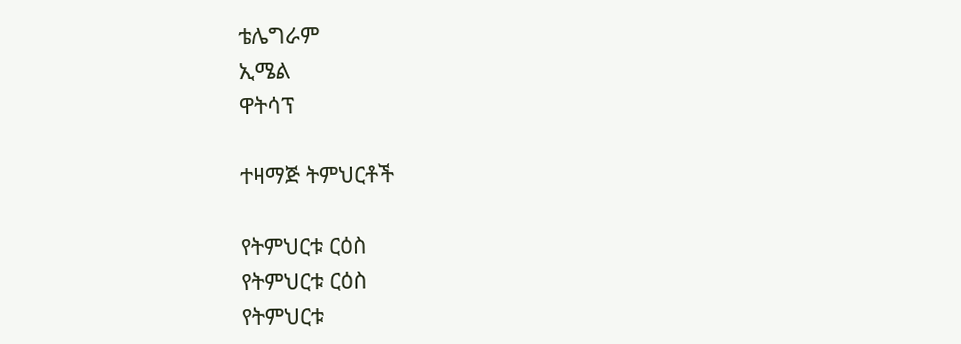ቴሌግራም
ኢሜል
ዋትሳፕ

ተዛማጅ ትምህርቶች

የትምህርቱ ርዕስ
የትምህርቱ ርዕስ
የትምህርቱ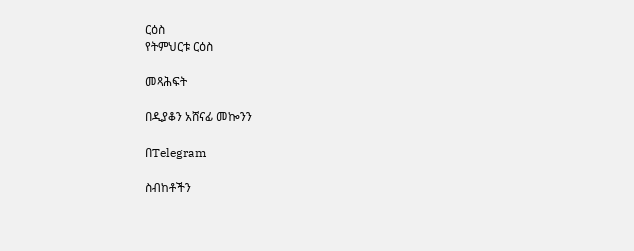ርዕስ
የትምህርቱ ርዕስ

መጻሕፍት

በዲያቆን አሸናፊ መኰንን

በTelegram

ስብከቶችን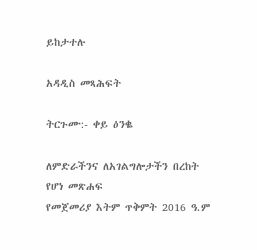ይከታተሉ

አዳዲስ መጻሕፍት

ትርጉሙ:- ቀይ ዕንቈ

ለምድራችንና ለአገልግሎታችን በረከት የሆነ መጽሐፍ
የመጀመሪያ እትም ጥቅምት 2016 ዓ.ም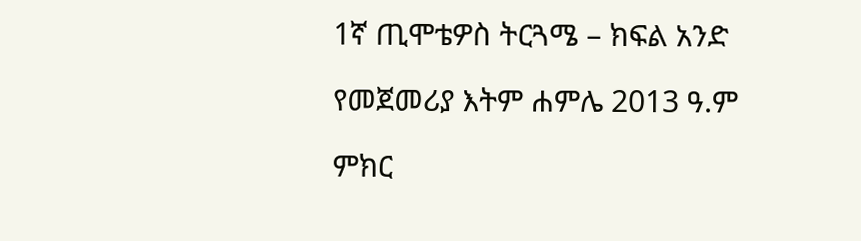1ኛ ጢሞቴዎስ ትርጓሜ – ክፍል አንድ

የመጀመሪያ እትም ሐምሌ 2013 ዓ.ም

ምክር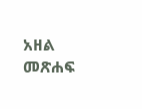አዘል መጽሐፍ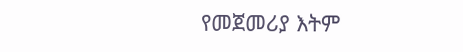የመጀመሪያ እትም